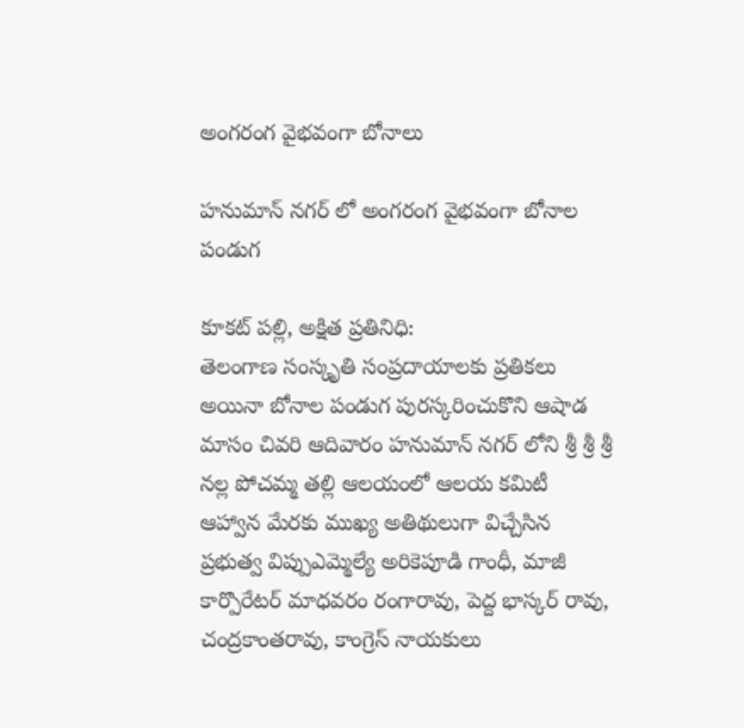అంగరంగ వైభవంగా బోనాలు

హనుమాన్ నగర్ లో అంగరంగ వైభవంగా బోనాల పండుగ

కూకట్ పల్లి, అక్షిత ప్రతినిధి:
తెలంగాణ సంస్కృతి సంప్రదాయాలకు ప్రతికలు అయినా బోనాల పండుగ పురస్కరించుకొని ఆషాడ మాసం చివరి ఆదివారం హనుమాన్ నగర్ లోని శ్రీ శ్రీ శ్రీ నల్ల పోచమ్మ తల్లి ఆలయంలో ఆలయ కమిటీ ఆహ్వాన మేరకు ముఖ్య అతిథులుగా విచ్చేసిన ప్రభుత్వ విప్పుఎమ్మెల్యే అరికెపూడి గాంధీ, మాజీ కార్పొరేటర్ మాధవరం రంగారావు, పెద్ద భాస్కర్ రావు, చంద్రకాంతరావు, కాంగ్రెస్ నాయకులు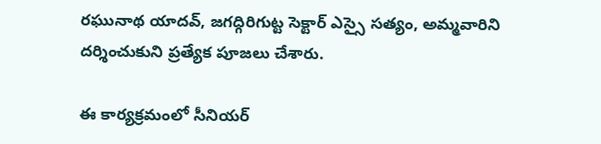రఘునాథ యాదవ్, జగద్గిరిగుట్ట సెక్టార్ ఎస్సై సత్యం, అమ్మవారిని దర్శించుకుని ప్రత్యేక పూజలు చేశారు.

ఈ కార్యక్రమంలో సీనియర్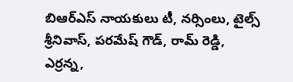బిఆర్ఎస్ నాయకులు టీ, నర్సింలు, టైల్స్ శ్రీనివాస్, పరమేష్ గౌడ్, రామ్ రెడ్డి, ఎర్రన్న,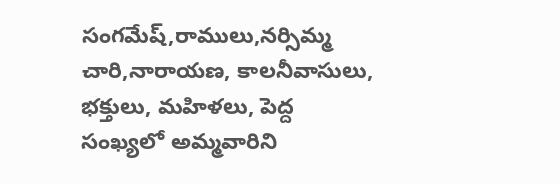సంగమేష్,రాములు,నర్సిమ్మ చారి,నారాయణ, కాలనీవాసులు, భక్తులు, మహిళలు, పెద్ద సంఖ్యలో అమ్మవారిని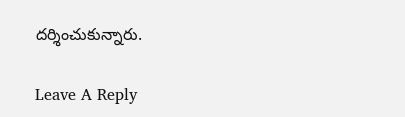దర్శించుకున్నారు.

Leave A Reply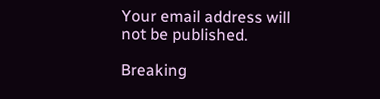Your email address will not be published.

Breaking